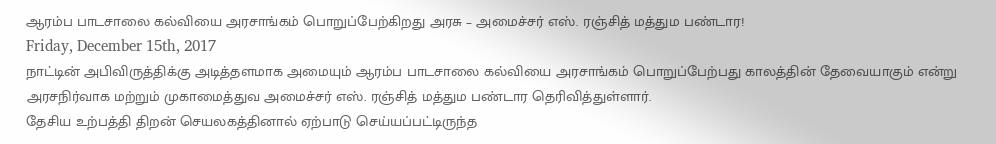ஆரம்ப பாடசாலை கல்வியை அரசாங்கம் பொறுப்பேற்கிறது அரசு – அமைச்சர் எஸ். ரஞ்சித் மத்தும பண்டார!
Friday, December 15th, 2017
நாட்டின் அபிவிருத்திக்கு அடித்தளமாக அமையும் ஆரம்ப பாடசாலை கல்வியை அரசாங்கம் பொறுப்பேற்பது காலத்தின் தேவையாகும் என்று அரசநிர்வாக மற்றும் முகாமைத்துவ அமைச்சர் எஸ். ரஞ்சித் மத்தும பண்டார தெரிவித்துள்ளார்.
தேசிய உற்பத்தி திறன் செயலகத்தினால் ஏற்பாடு செய்யப்பட்டிருந்த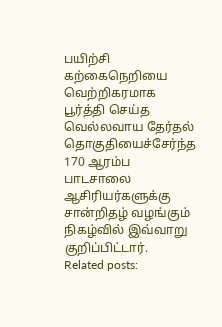பயிற்சி கற்கைநெறியை வெற்றிகரமாக பூர்த்தி செய்த வெல்லவாய தேர்தல் தொகுதியைச்சேர்ந்த 170 ஆரம்ப பாடசாலை ஆசிரியர்களுக்கு சான்றிதழ் வழங்கும் நிகழ்வில் இவ்வாறு குறிப்பிட்டார்.
Related posts: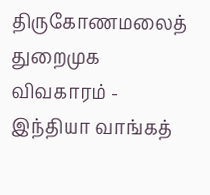திருகோணமலைத் துறைமுக விவகாரம் - இந்தியா வாங்கத்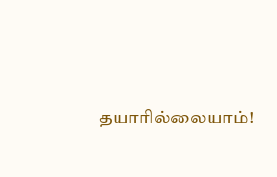தயாரில்லையாம்!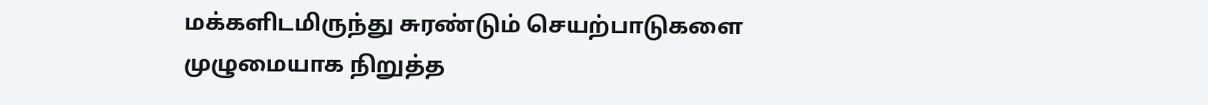மக்களிடமிருந்து சுரண்டும் செயற்பாடுகளை முழுமையாக நிறுத்த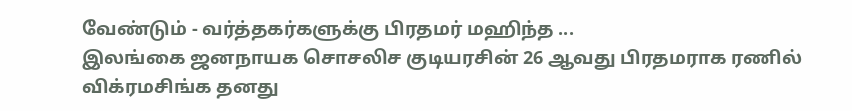வேண்டும் - வர்த்தகர்களுக்கு பிரதமர் மஹிந்த ...
இலங்கை ஜனநாயக சொசலிச குடியரசின் 26 ஆவது பிரதமராக ரணில் விக்ரமசிங்க தனது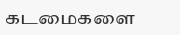கடமைகளை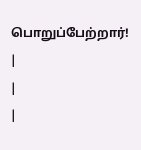பொறுப்பேற்றார்!
|
|
|